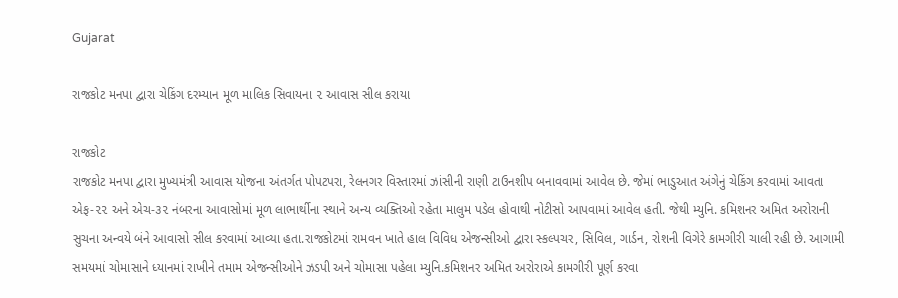Gujarat

રાજકોટ મનપા દ્વારા ચેકિંગ દરમ્યાન મૂળ માલિક સિવાયના ૨ આવાસ સીલ કરાયા

રાજકોટ
રાજકોટ મનપા દ્વારા મુખ્યમંત્રી આવાસ યોજના અંતર્ગત પોપટપરા, રેલનગર વિસ્તારમાં ઝાંસીની રાણી ટાઉનશીપ બનાવવામાં આવેલ છે. જેમાં ભાડુઆત અંગેનું ચેકિંગ કરવામાં આવતા એફ-૨૨ અને એચ-૩૨ નંબરના આવાસોમાં મૂળ લાભાર્થીના સ્થાને અન્ય વ્યક્તિઓ રહેતા માલુમ પડેલ હોવાથી નોટીસો આપવામાં આવેલ હતી. જેથી મ્યુનિ. કમિશનર અમિત અરોરાની સુચના અન્વયે બંને આવાસો સીલ કરવામાં આવ્યા હતા.રાજકોટમાં રામવન ખાતે હાલ વિવિધ એજન્સીઓ દ્વારા સ્કલ્પચર, સિવિલ, ગાર્ડન, રોશની વિગેરે કામગીરી ચાલી રહી છે. આગામી સમયમાં ચોમાસાને ધ્યાનમાં રાખીને તમામ એજન્સીઓને ઝડપી અને ચોમાસા પહેલા મ્યુનિ.કમિશનર અમિત અરોરાએ કામગીરી પૂર્ણ કરવા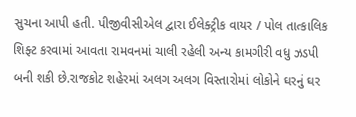સુચના આપી હતી. પીજીવીસીએલ દ્વારા ઈલેક્ટ્રીક વાયર / પોલ તાત્કાલિક શિફ્ટ કરવામાં આવતા રામવનમાં ચાલી રહેલી અન્ય કામગીરી વધુ ઝડપી બની શકી છે.રાજકોટ શહેરમાં અલગ અલગ વિસ્તારોમાં લોકોને ઘરનું ઘર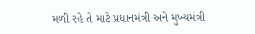મળી રહે તે માટે પ્રધાનમંત્રી અને મુખ્યમંત્રી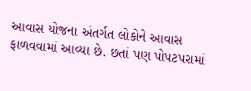આવાસ યોજના અંતર્ગત લોકોને આવાસ ફાળવવામાં આવ્યા છે. છતાં પણ પોપટપરામાં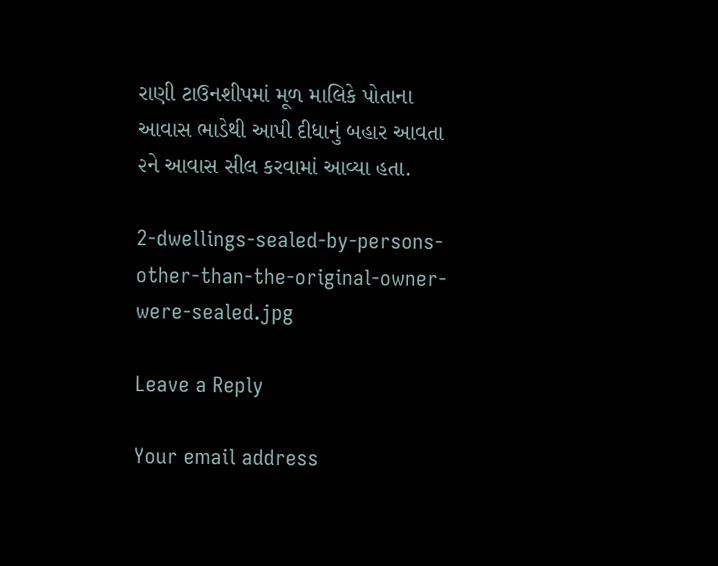રાણી ટાઉનશીપમાં મૂળ માલિકે પોતાના આવાસ ભાડેથી આપી દીધાનું બહાર આવતા ૨ને આવાસ સીલ કરવામાં આવ્યા હતા.

2-dwellings-sealed-by-persons-other-than-the-original-owner-were-sealed.jpg

Leave a Reply

Your email address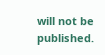will not be published.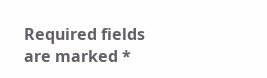Required fields are marked *